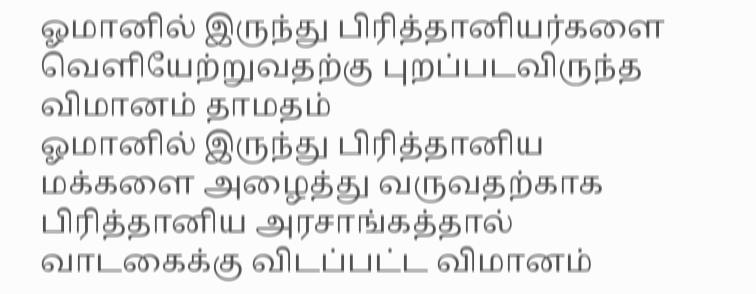ஓமானில் இருந்து பிரித்தானியர்களை வெளியேற்றுவதற்கு புறப்படவிருந்த விமானம் தாமதம்
ஓமானில் இருந்து பிரித்தானிய மக்களை அழைத்து வருவதற்காக பிரித்தானிய அரசாங்கத்தால் வாடகைக்கு விடப்பட்ட விமானம்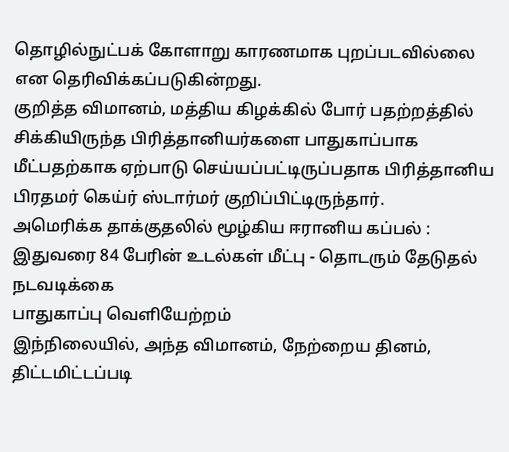தொழில்நுட்பக் கோளாறு காரணமாக புறப்படவில்லை என தெரிவிக்கப்படுகின்றது.
குறித்த விமானம், மத்திய கிழக்கில் போர் பதற்றத்தில் சிக்கியிருந்த பிரித்தானியர்களை பாதுகாப்பாக மீட்பதற்காக ஏற்பாடு செய்யப்பட்டிருப்பதாக பிரித்தானிய பிரதமர் கெய்ர் ஸ்டார்மர் குறிப்பிட்டிருந்தார்.
அமெரிக்க தாக்குதலில் மூழ்கிய ஈரானிய கப்பல் : இதுவரை 84 பேரின் உடல்கள் மீட்பு - தொடரும் தேடுதல் நடவடிக்கை
பாதுகாப்பு வெளியேற்றம்
இந்நிலையில், அந்த விமானம், நேற்றைய தினம், திட்டமிட்டப்படி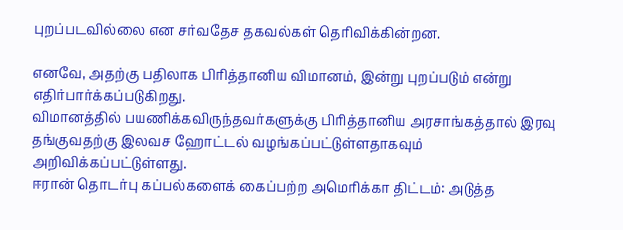புறப்படவில்லை என சர்வதேச தகவல்கள் தெரிவிக்கின்றன.

எனவே, அதற்கு பதிலாக பிரித்தானிய விமானம், இன்று புறப்படும் என்று எதிர்பார்க்கப்படுகிறது.
விமானத்தில் பயணிக்கவிருந்தவர்களுக்கு பிரித்தானிய அரசாங்கத்தால் இரவு தங்குவதற்கு இலவச ஹோட்டல் வழங்கப்பட்டுள்ளதாகவும் அறிவிக்கப்பட்டுள்ளது.
ஈரான் தொடர்பு கப்பல்களைக் கைப்பற்ற அமெரிக்கா திட்டம்: அடுத்த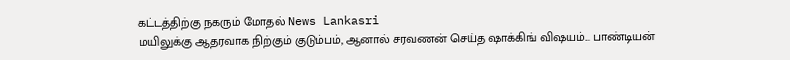கட்டத்திற்கு நகரும் மோதல் News Lankasri
மயிலுக்கு ஆதரவாக நிற்கும் குடும்பம், ஆனால் சரவணன் செய்த ஷாக்கிங் விஷயம்... பாண்டியன்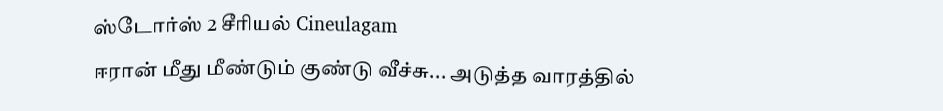ஸ்டோர்ஸ் 2 சீரியல் Cineulagam
ஈரான் மீது மீண்டும் குண்டு வீச்சு... அடுத்த வாரத்தில்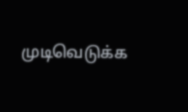முடிவெடுக்க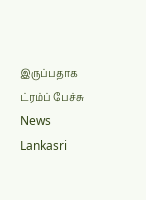இருப்பதாக ட்ரம்ப் பேச்சு News Lankasri